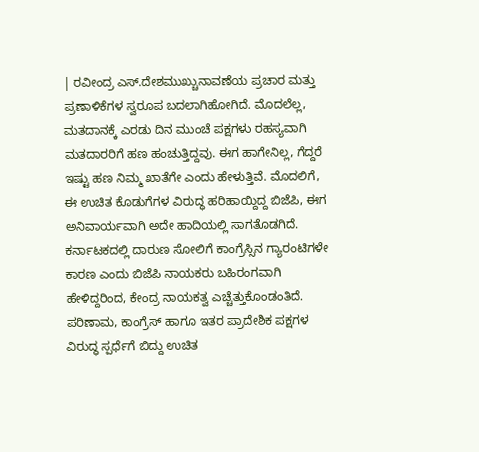| ರವೀಂದ್ರ ಎಸ್.ದೇಶಮುಖ್ಚುನಾವಣೆಯ ಪ್ರಚಾರ ಮತ್ತು ಪ್ರಣಾಳಿಕೆಗಳ ಸ್ವರೂಪ ಬದಲಾಗಿಹೋಗಿದೆ. ಮೊದಲೆಲ್ಲ, ಮತದಾನಕ್ಕೆ ಎರಡು ದಿನ ಮುಂಚೆ ಪಕ್ಷಗಳು ರಹಸ್ಯವಾಗಿ ಮತದಾರರಿಗೆ ಹಣ ಹಂಚುತ್ತಿದ್ದವು. ಈಗ ಹಾಗೇನಿಲ್ಲ, ಗೆದ್ದರೆ ಇಷ್ಟು ಹಣ ನಿಮ್ಮ ಖಾತೆಗೇ ಎಂದು ಹೇಳುತ್ತಿವೆ. ಮೊದಲಿಗೆ, ಈ ಉಚಿತ ಕೊಡುಗೆಗಳ ವಿರುದ್ಧ ಹರಿಹಾಯ್ದಿದ್ದ ಬಿಜೆಪಿ, ಈಗ ಅನಿವಾರ್ಯವಾಗಿ ಅದೇ ಹಾದಿಯಲ್ಲಿ ಸಾಗತೊಡಗಿದೆ. ಕರ್ನಾಟಕದಲ್ಲಿ ದಾರುಣ ಸೋಲಿಗೆ ಕಾಂಗ್ರೆಸ್ಸಿನ ಗ್ಯಾರಂಟಿಗಳೇ ಕಾರಣ ಎಂದು ಬಿಜೆಪಿ ನಾಯಕರು ಬಹಿರಂಗವಾಗಿ ಹೇಳಿದ್ದರಿಂದ, ಕೇಂದ್ರ ನಾಯಕತ್ವ ಎಚ್ಚೆತ್ತುಕೊಂಡಂತಿದೆ. ಪರಿಣಾಮ, ಕಾಂಗ್ರೆಸ್ ಹಾಗೂ ಇತರ ಪ್ರಾದೇಶಿಕ ಪಕ್ಷಗಳ ವಿರುದ್ಧ ಸ್ಪರ್ಧೆಗೆ ಬಿದ್ದು ಉಚಿತ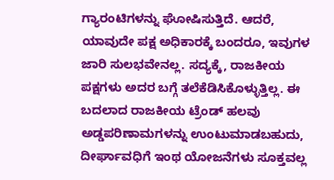ಗ್ಯಾರಂಟಿಗಳನ್ನು ಘೋಷಿಸುತ್ತಿದೆ. ಆದರೆ, ಯಾವುದೇ ಪಕ್ಷ ಅಧಿಕಾರಕ್ಕೆ ಬಂದರೂ, ಇವುಗಳ ಜಾರಿ ಸುಲಭವೇನಲ್ಲ. ಸದ್ಯಕ್ಕೆ, ರಾಜಕೀಯ ಪಕ್ಷಗಳು ಅದರ ಬಗ್ಗೆ ತಲೆಕೆಡಿಸಿಕೊಳ್ಳುತ್ತಿಲ್ಲ. ಈ ಬದಲಾದ ರಾಜಕೀಯ ಟ್ರೆಂಡ್ ಹಲವು ಅಡ್ಡಪರಿಣಾಮಗಳನ್ನು ಉಂಟುಮಾಡಬಹುದು, ದೀರ್ಘಾವಧಿಗೆ ಇಂಥ ಯೋಜನೆಗಳು ಸೂಕ್ತವಲ್ಲ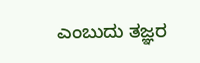ಎಂಬುದು ತಜ್ಞರ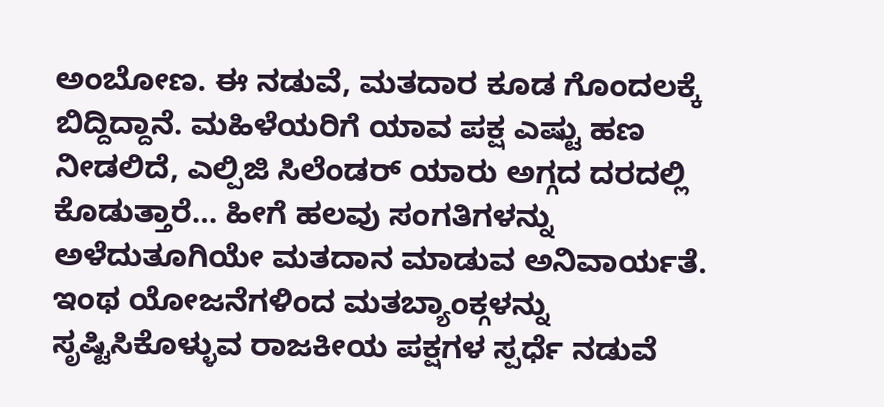ಅಂಬೋಣ. ಈ ನಡುವೆ, ಮತದಾರ ಕೂಡ ಗೊಂದಲಕ್ಕೆ ಬಿದ್ದಿದ್ದಾನೆ. ಮಹಿಳೆಯರಿಗೆ ಯಾವ ಪಕ್ಷ ಎಷ್ಟು ಹಣ ನೀಡಲಿದೆ, ಎಲ್ಪಿಜಿ ಸಿಲೆಂಡರ್ ಯಾರು ಅಗ್ಗದ ದರದಲ್ಲಿ ಕೊಡುತ್ತಾರೆ… ಹೀಗೆ ಹಲವು ಸಂಗತಿಗಳನ್ನು ಅಳೆದುತೂಗಿಯೇ ಮತದಾನ ಮಾಡುವ ಅನಿವಾರ್ಯತೆ. ಇಂಥ ಯೋಜನೆಗಳಿಂದ ಮತಬ್ಯಾಂಕ್ಗಳನ್ನು ಸೃಷ್ಟಿಸಿಕೊಳ್ಳುವ ರಾಜಕೀಯ ಪಕ್ಷಗಳ ಸ್ಪರ್ಧೆ ನಡುವೆ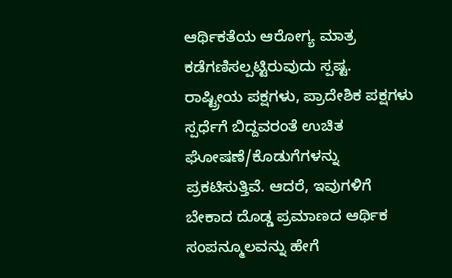ಆರ್ಥಿಕತೆಯ ಆರೋಗ್ಯ ಮಾತ್ರ ಕಡೆಗಣಿಸಲ್ಪಟ್ಟಿರುವುದು ಸ್ಪಷ್ಟ.
ರಾಷ್ಟ್ರೀಯ ಪಕ್ಷಗಳು, ಪ್ರಾದೇಶಿಕ ಪಕ್ಷಗಳು ಸ್ಪರ್ಧೆಗೆ ಬಿದ್ದವರಂತೆ ಉಚಿತ ಘೋಷಣೆ/ಕೊಡುಗೆಗಳನ್ನು ಪ್ರಕಟಿಸುತ್ತಿವೆ. ಆದರೆ, ಇವುಗಳಿಗೆ ಬೇಕಾದ ದೊಡ್ಡ ಪ್ರಮಾಣದ ಆರ್ಥಿಕ ಸಂಪನ್ಮೂಲವನ್ನು ಹೇಗೆ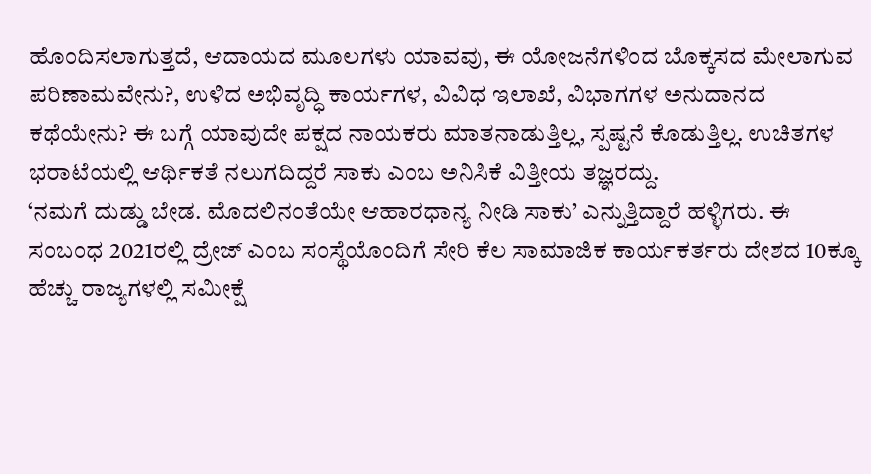ಹೊಂದಿಸಲಾಗುತ್ತದೆ, ಆದಾಯದ ಮೂಲಗಳು ಯಾವವು, ಈ ಯೋಜನೆಗಳಿಂದ ಬೊಕ್ಕಸದ ಮೇಲಾಗುವ ಪರಿಣಾಮವೇನು?, ಉಳಿದ ಅಭಿವೃದ್ಧಿ ಕಾರ್ಯಗಳ, ವಿವಿಧ ಇಲಾಖೆ, ವಿಭಾಗಗಳ ಅನುದಾನದ ಕಥೆಯೇನು? ಈ ಬಗ್ಗೆ ಯಾವುದೇ ಪಕ್ಷದ ನಾಯಕರು ಮಾತನಾಡುತ್ತಿಲ್ಲ, ಸ್ಪಷ್ಟನೆ ಕೊಡುತ್ತಿಲ್ಲ. ಉಚಿತಗಳ ಭರಾಟೆಯಲ್ಲಿ ಆರ್ಥಿಕತೆ ನಲುಗದಿದ್ದರೆ ಸಾಕು ಎಂಬ ಅನಿಸಿಕೆ ವಿತ್ತೀಯ ತಜ್ಞರದ್ದು.
‘ನಮಗೆ ದುಡ್ಡು ಬೇಡ. ಮೊದಲಿನಂತೆಯೇ ಆಹಾರಧಾನ್ಯ ನೀಡಿ ಸಾಕು’ ಎನ್ನುತ್ತಿದ್ದಾರೆ ಹಳ್ಳಿಗರು. ಈ ಸಂಬಂಧ 2021ರಲ್ಲಿ ದ್ರೇಜ್ ಎಂಬ ಸಂಸ್ಥೆಯೊಂದಿಗೆ ಸೇರಿ ಕೆಲ ಸಾಮಾಜಿಕ ಕಾರ್ಯಕರ್ತರು ದೇಶದ 10ಕ್ಕೂ ಹೆಚ್ಚು ರಾಜ್ಯಗಳಲ್ಲಿ ಸಮೀಕ್ಷೆ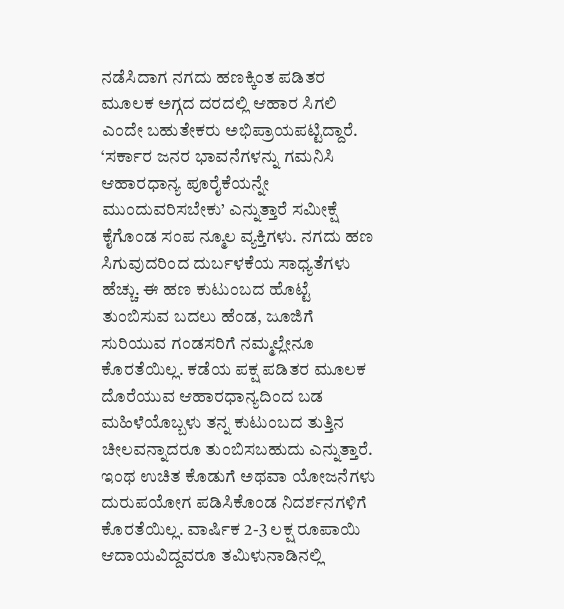ನಡೆಸಿದಾಗ ನಗದು ಹಣಕ್ಕಿಂತ ಪಡಿತರ ಮೂಲಕ ಅಗ್ಗದ ದರದಲ್ಲಿ ಆಹಾರ ಸಿಗಲಿ ಎಂದೇ ಬಹುತೇಕರು ಅಭಿಪ್ರಾಯಪಟ್ಟಿದ್ದಾರೆ. ‘ಸರ್ಕಾರ ಜನರ ಭಾವನೆಗಳನ್ನು ಗಮನಿಸಿ ಆಹಾರಧಾನ್ಯ ಪೂರೈಕೆಯನ್ನೇ ಮುಂದುವರಿಸಬೇಕು’ ಎನ್ನುತ್ತಾರೆ ಸಮೀಕ್ಷೆ ಕೈಗೊಂಡ ಸಂಪ ನ್ಮೂಲ ವ್ಯಕ್ತಿಗಳು. ನಗದು ಹಣ ಸಿಗುವುದರಿಂದ ದುರ್ಬಳಕೆಯ ಸಾಧ್ಯತೆಗಳು ಹೆಚ್ಚು. ಈ ಹಣ ಕುಟುಂಬದ ಹೊಟ್ಟೆ ತುಂಬಿಸುವ ಬದಲು ಹೆಂಡ, ಜೂಜಿಗೆ ಸುರಿಯುವ ಗಂಡಸರಿಗೆ ನಮ್ಮಲ್ಲೇನೂ ಕೊರತೆಯಿಲ್ಲ. ಕಡೆಯ ಪಕ್ಷ ಪಡಿತರ ಮೂಲಕ ದೊರೆಯುವ ಆಹಾರಧಾನ್ಯದಿಂದ ಬಡ ಮಹಿಳೆಯೊಬ್ಬಳು ತನ್ನ ಕುಟುಂಬದ ತುತ್ತಿನ ಚೀಲವನ್ನಾದರೂ ತುಂಬಿಸಬಹುದು ಎನ್ನುತ್ತಾರೆ.
ಇಂಥ ಉಚಿತ ಕೊಡುಗೆ ಅಥವಾ ಯೋಜನೆಗಳು ದುರುಪಯೋಗ ಪಡಿಸಿಕೊಂಡ ನಿದರ್ಶನಗಳಿಗೆ ಕೊರತೆಯಿಲ್ಲ. ವಾರ್ಷಿಕ 2-3 ಲಕ್ಷ ರೂಪಾಯಿ ಆದಾಯವಿದ್ದವರೂ ತಮಿಳುನಾಡಿನಲ್ಲಿ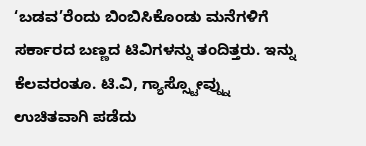‘ಬಡವ’ರೆಂದು ಬಿಂಬಿಸಿಕೊಂಡು ಮನೆಗಳಿಗೆ ಸರ್ಕಾರದ ಬಣ್ಣದ ಟಿವಿಗಳನ್ನು ತಂದಿತ್ತರು. ಇನ್ನು ಕೆಲವರಂತೂ. ಟಿ.ವಿ, ಗ್ಯಾಸ್ಸ್ಟೋವ್ನ್ನು ಉಚಿತವಾಗಿ ಪಡೆದು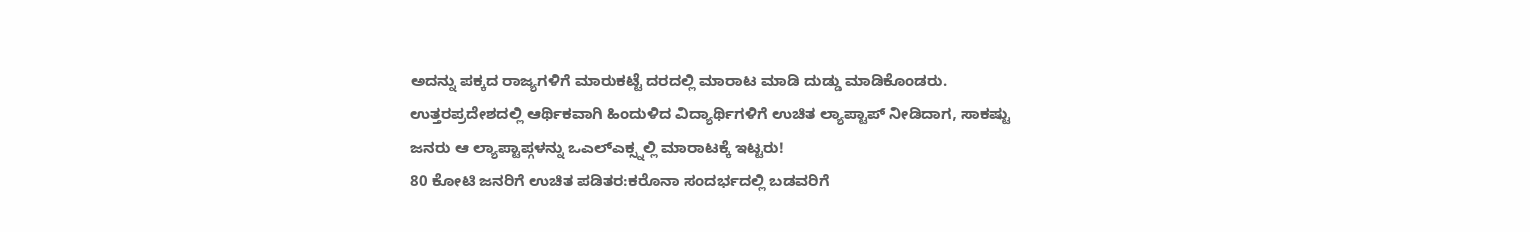ಅದನ್ನು ಪಕ್ಕದ ರಾಜ್ಯಗಳಿಗೆ ಮಾರುಕಟ್ಟೆ ದರದಲ್ಲಿ ಮಾರಾಟ ಮಾಡಿ ದುಡ್ಡು ಮಾಡಿಕೊಂಡರು. ಉತ್ತರಪ್ರದೇಶದಲ್ಲಿ ಆರ್ಥಿಕವಾಗಿ ಹಿಂದುಳಿದ ವಿದ್ಯಾರ್ಥಿಗಳಿಗೆ ಉಚಿತ ಲ್ಯಾಪ್ಟಾಪ್ ನೀಡಿದಾಗ, ಸಾಕಷ್ಟು ಜನರು ಆ ಲ್ಯಾಪ್ಟಾಪ್ಗಳನ್ನು ಒಎಲ್ಎಕ್ಸ್ನಲ್ಲಿ ಮಾರಾಟಕ್ಕೆ ಇಟ್ಟರು!
80 ಕೋಟಿ ಜನರಿಗೆ ಉಚಿತ ಪಡಿತರ:ಕರೊನಾ ಸಂದರ್ಭದಲ್ಲಿ ಬಡವರಿಗೆ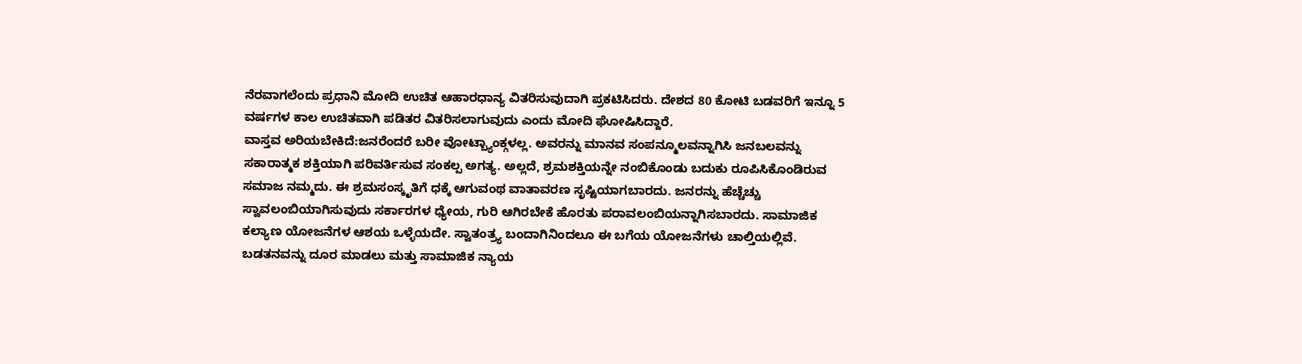ನೆರವಾಗಲೆಂದು ಪ್ರಧಾನಿ ಮೋದಿ ಉಚಿತ ಆಹಾರಧಾನ್ಯ ವಿತರಿಸುವುದಾಗಿ ಪ್ರಕಟಿಸಿದರು. ದೇಶದ 80 ಕೋಟಿ ಬಡವರಿಗೆ ಇನ್ನೂ 5 ವರ್ಷಗಳ ಕಾಲ ಉಚಿತವಾಗಿ ಪಡಿತರ ವಿತರಿಸಲಾಗುವುದು ಎಂದು ಮೋದಿ ಘೋಷಿಸಿದ್ದಾರೆ.
ವಾಸ್ತವ ಅರಿಯಬೇಕಿದೆ:ಜನರೆಂದರೆ ಬರೀ ವೋಟ್ಬ್ಯಾಂಕ್ಗಳಲ್ಲ. ಅವರನ್ನು ಮಾನವ ಸಂಪನ್ಮೂಲವನ್ನಾಗಿಸಿ ಜನಬಲವನ್ನು ಸಕಾರಾತ್ಮಕ ಶಕ್ತಿಯಾಗಿ ಪರಿವರ್ತಿಸುವ ಸಂಕಲ್ಪ ಅಗತ್ಯ. ಅಲ್ಲದೆ, ಶ್ರಮಶಕ್ತಿಯನ್ನೇ ನಂಬಿಕೊಂಡು ಬದುಕು ರೂಪಿಸಿಕೊಂಡಿರುವ ಸಮಾಜ ನಮ್ಮದು. ಈ ಶ್ರಮಸಂಸ್ಕೃತಿಗೆ ಧಕ್ಕೆ ಆಗುವಂಥ ವಾತಾವರಣ ಸೃಷ್ಟಿಯಾಗಬಾರದು. ಜನರನ್ನು ಹೆಚ್ಚೆಚ್ಚು ಸ್ವಾವಲಂಬಿಯಾಗಿಸುವುದು ಸರ್ಕಾರಗಳ ಧ್ಯೇಯ, ಗುರಿ ಆಗಿರಬೇಕೆ ಹೊರತು ಪರಾವಲಂಬಿಯನ್ನಾಗಿಸಬಾರದು. ಸಾಮಾಜಿಕ ಕಲ್ಯಾಣ ಯೋಜನೆಗಳ ಆಶಯ ಒಳ್ಳೆಯದೇ. ಸ್ವಾತಂತ್ರ್ಯ ಬಂದಾಗಿನಿಂದಲೂ ಈ ಬಗೆಯ ಯೋಜನೆಗಳು ಚಾಲ್ತಿಯಲ್ಲಿವೆ. ಬಡತನವನ್ನು ದೂರ ಮಾಡಲು ಮತ್ತು ಸಾಮಾಜಿಕ ನ್ಯಾಯ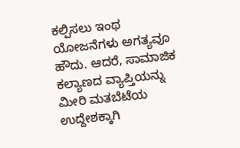ಕಲ್ಪಿಸಲು ಇಂಥ ಯೋಜನೆಗಳು ಅಗತ್ಯವೂ ಹೌದು. ಆದರೆ, ಸಾಮಾಜಿಕ ಕಲ್ಯಾಣದ ವ್ಯಾಪ್ತಿಯನ್ನು ಮೀರಿ ಮತಬೆಟೆಯ ಉದ್ದೇಶಕ್ಕಾಗಿ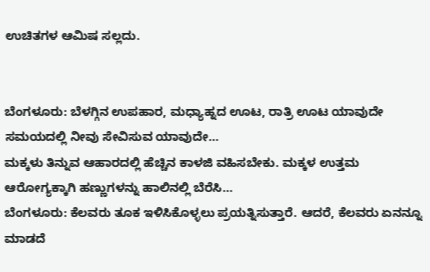ಉಚಿತಗಳ ಆಮಿಷ ಸಲ್ಲದು.


ಬೆಂಗಳೂರು: ಬೆಳಗ್ಗಿನ ಉಪಹಾರ, ಮಧ್ಯಾಹ್ನದ ಊಟ, ರಾತ್ರಿ ಊಟ ಯಾವುದೇ ಸಮಯದಲ್ಲಿ ನೀವು ಸೇವಿಸುವ ಯಾವುದೇ…
ಮಕ್ಕಳು ತಿನ್ನುವ ಆಹಾರದಲ್ಲಿ ಹೆಚ್ಚಿನ ಕಾಳಜಿ ವಹಿಸಬೇಕು. ಮಕ್ಕಳ ಉತ್ತಮ ಆರೋಗ್ಯಕ್ಕಾಗಿ ಹಣ್ಣುಗಳನ್ನು ಹಾಲಿನಲ್ಲಿ ಬೆರೆಸಿ…
ಬೆಂಗಳೂರು: ಕೆಲವರು ತೂಕ ಇಳಿಸಿಕೊಳ್ಳಲು ಪ್ರಯತ್ನಿಸುತ್ತಾರೆ. ಆದರೆ, ಕೆಲವರು ಏನನ್ನೂ ಮಾಡದೆ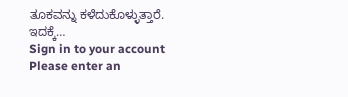ತೂಕವನ್ನು ಕಳೆದುಕೊಳ್ಳುತ್ತಾರೆ. ಇದಕ್ಕೆ…
Sign in to your account
Please enter an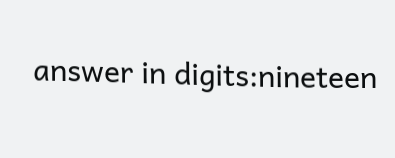answer in digits:nineteen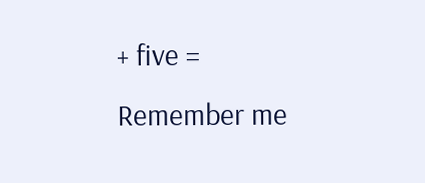+ five =
Remember me